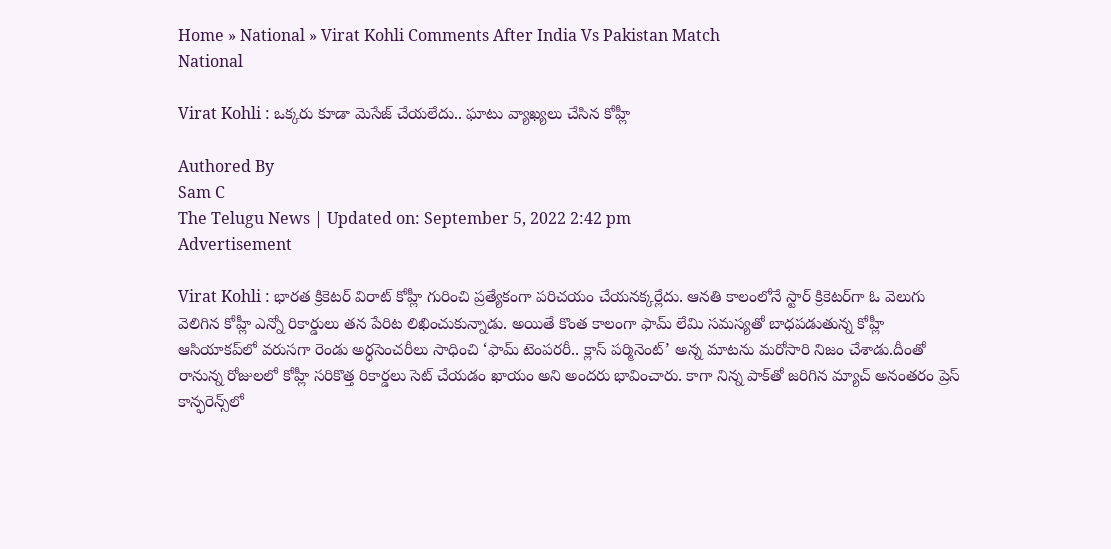Home » National » Virat Kohli Comments After India Vs Pakistan Match
National

Virat Kohli : ఒక్క‌రు కూడా మెసేజ్ చేయ‌లేదు.. ఘాటు వ్యాఖ్య‌లు చేసిన కోహ్లీ

Authored By
Sam C
The Telugu News | Updated on: September 5, 2022 2:42 pm
Advertisement

Virat Kohli : భార‌త క్రికెట‌ర్ విరాట్ కోహ్లీ గురించి ప్ర‌త్యేకంగా ప‌రిచ‌యం చేయ‌న‌క్క‌ర్లేదు. ఆన‌తి కాలంలోనే స్టార్ క్రికెట‌ర్‌గా ఓ వెలుగు వెలిగిన కోహ్లీ ఎన్నో రికార్డులు త‌న పేరిట లిఖించుకున్నాడు. అయితే కొంత కాలంగా ఫామ్ లేమి స‌మ‌స్య‌తో బాధ‌ప‌డుతున్న కోహ్లీ ఆసియాకప్‌లో వరుసగా రెండు అర్ధసెంచరీలు సాధించి ‘ఫామ్‌ టెంపరరీ.. క్లాస్‌ పర్మినెంట్’ అన్న మాటను మరోసారి నిజం చేశాడు.దీంతో రానున్న రోజుల‌లో కోహ్లీ స‌రికొత్త రికార్డ‌లు సెట్ చేయ‌డం ఖాయం అని అంద‌రు భావించారు. కాగా నిన్న పాక్‌తో జరిగిన మ్యాచ్‌ అనంతరం ప్రెస్‌ కాన్ఫరెన్స్‌లో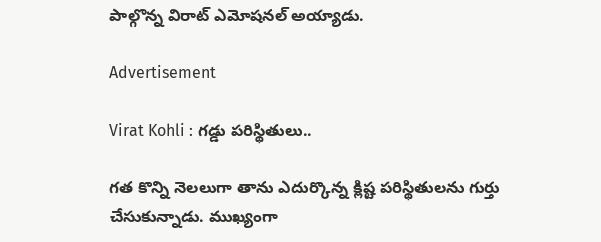పాల్గొన్న విరాట్‌ ఎమోషనల్‌ అయ్యాడు.

Advertisement

Virat Kohli : గ‌డ్డు పరిస్థితులు..

గత కొన్ని నెలలుగా తాను ఎదుర్కొన్న క్లిష్ట పరిస్థితులను గుర్తు చేసుకున్నాడు. ముఖ్యంగా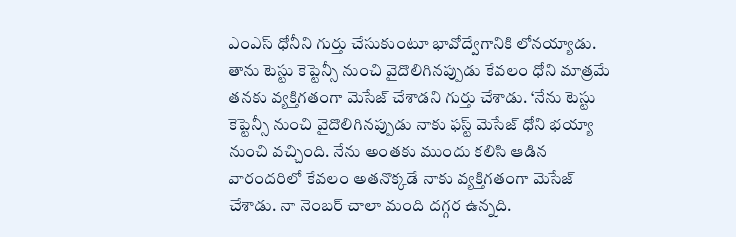ఎంఎస్ ధోనీని గుర్తు చేసుకుంటూ భావోద్వేగానికి లోనయ్యాడు. తాను టెస్టు కెప్టెన్సీ నుంచి వైదొలిగినప్పుడు కేవలం ధోని మాత్రమే తనకు వ్యక్తిగతంగా మెసేజ్‌ చేశాడని గుర్తు చేశాడు. ‘నేను టెస్టు కెప్టెన్సీ నుంచి వైదొలిగినప్పుడు నాకు ఫస్ట్ మెసేజ్‌ ధోని భయ్యా నుంచి వచ్చింది. నేను అంతకు ముందు కలిసి ఆడిన వారందరిలో కేవలం అతనొక్కడే నాకు వ్యక్తిగతంగా మెసేజ్‌ చేశాడు. నా నెంబర్ చాలా మంది దగ్గర ఉన్నది.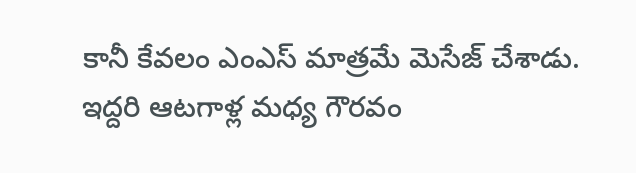కానీ కేవలం ఎంఎస్ మాత్రమే మెసేజ్‌ చేశాడు. ఇద్దరి ఆటగాళ్ల మధ్య గౌరవం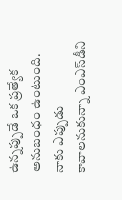ఉన్నప్పుడే ఒక ప్రత్యేక అనుబంధం ఉంటుంది. నాకు ఎప్పుడు కావాలనుకున్నా ఎంఎస్‌డీని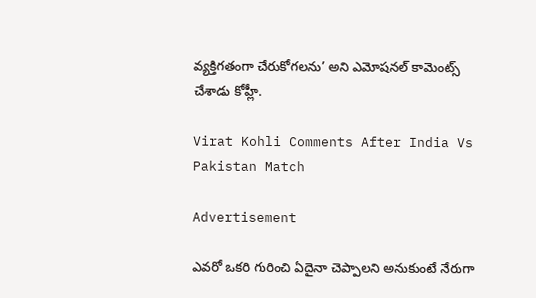వ్యక్తిగతంగా చేరుకోగలను’ అని ఎమోషనల్‌ కామెంట్స్‌ చేశాడు కోహ్లీ.

Virat Kohli Comments After India Vs Pakistan Match

Advertisement

ఎవరో ఒకరి గురించి ఏదైనా చెప్పాలని అనుకుంటే నేరుగా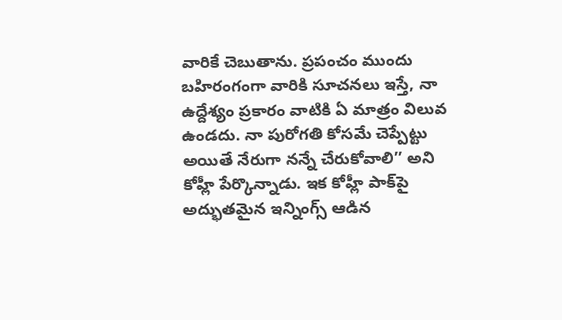వారికే చెబుతాను. ప్రపంచం ముందు బహిరంగంగా వారికి సూచనలు ఇస్తే, నా ఉద్దేశ్యం ప్రకారం వాటికి ఏ మాత్రం విలువ ఉండదు. నా పురోగతి కోసమే చెప్పేట్టు అయితే నేరుగా నన్నే చేరుకోవాలి’’ అని కోహ్లీ పేర్కొన్నాడు. ఇక కోహ్లీ పాక్‌పై అద్భుత‌మైన ఇన్నింగ్స్ ఆడిన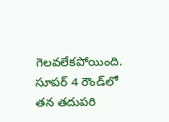గెల‌వ‌లేక‌పోయింది. సూపర్ 4 రౌండ్‌లో తన తదుపరి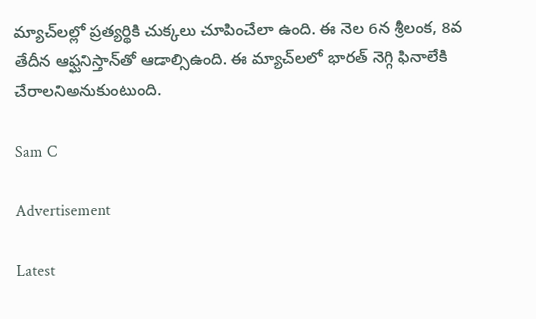మ్యాచ్‌లల్లో ప్రత్యర్థికి చుక్కలు చూపించేలా ఉంది. ఈ నెల 6న శ్రీలంక, 8వ తేదీన ఆఫ్ఘనిస్తాన్‌తో ఆడాల్సిఉంది. ఈ మ్యాచ్‌ల‌లో భార‌త్ నెగ్గి ఫినాలేకి చేరాల‌నిఅనుకుంటుంది.

Sam C

Advertisement

Latest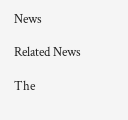News

Related News

The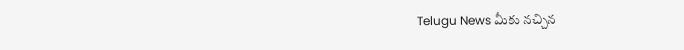Telugu News మీకు నచ్చిన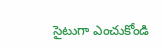సైటుగా ఎంచుకోండి